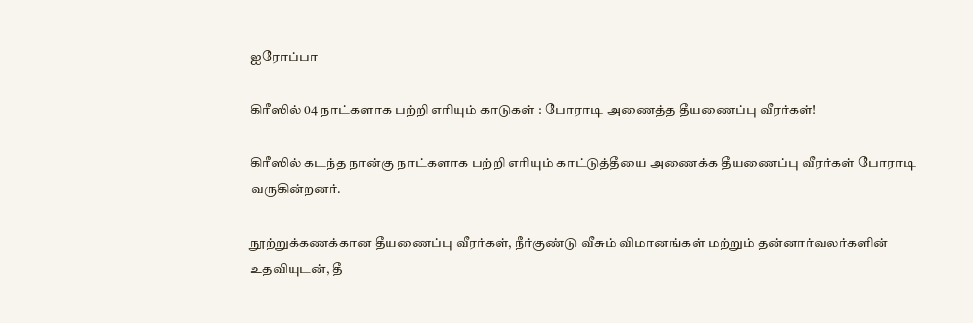ஐரோப்பா

கிரீஸில் 04 நாட்களாக பற்றி எரியும் காடுகள் : போராடி அணைத்த தீயணைப்பு வீரர்கள்!

கிரீஸில் கடந்த நான்கு நாட்களாக பற்றி எரியும் காட்டுத்தீயை அணைக்க தீயணைப்பு வீரர்கள் போராடி வருகின்றனர்.

நூற்றுக்கணக்கான தீயணைப்பு வீரர்கள், நீர்குண்டு வீசும் விமானங்கள் மற்றும் தன்னார்வலர்களின் உதவியுடன், தீ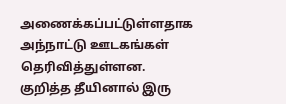அணைக்கப்பட்டுள்ளதாக அந்நாட்டு ஊடகங்கள் தெரிவித்துள்ளன.  குறித்த தீயினால் இரு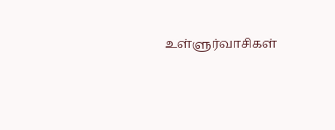உள்ளுர்வாசிகள்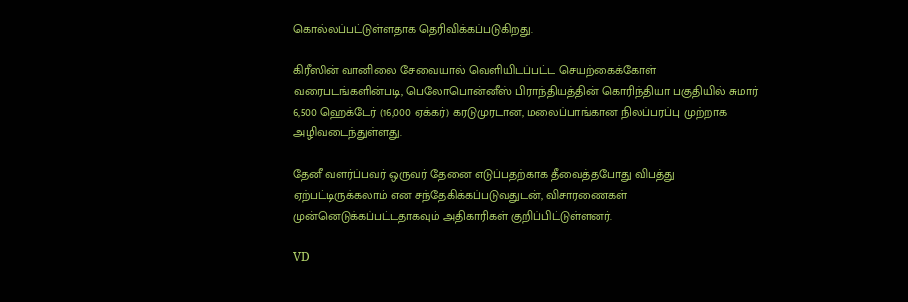கொல்லப்பட்டுள்ளதாக தெரிவிக்கப்படுகிறது.

கிரீஸின் வானிலை சேவையால் வெளியிடப்பட்ட செயற்கைக்கோள் வரைபடங்களின்படி, பெலோபொன்னீஸ் பிராந்தியத்தின் கொரிந்தியா பகுதியில் சுமார் 6,500 ஹெக்டேர் (16,000 ஏக்கர்) கரடுமுரடான, மலைப்பாங்கான நிலப்பரப்பு முற்றாக அழிவடைந்துள்ளது.

தேனீ வளர்ப்பவர் ஒருவர் தேனை எடுப்பதற்காக தீவைத்தபோது விபத்து ஏற்பட்டிருக்கலாம் என சந்தேகிக்கப்படுவதுடன், விசாரணைகள் முன்னெடுக்கப்பட்டதாகவும் அதிகாரிகள் குறிப்பிட்டுள்ளனர்.

VD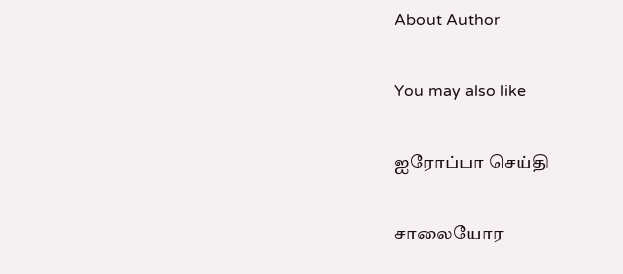About Author

You may also like

ஐரோப்பா செய்தி

சாலையோர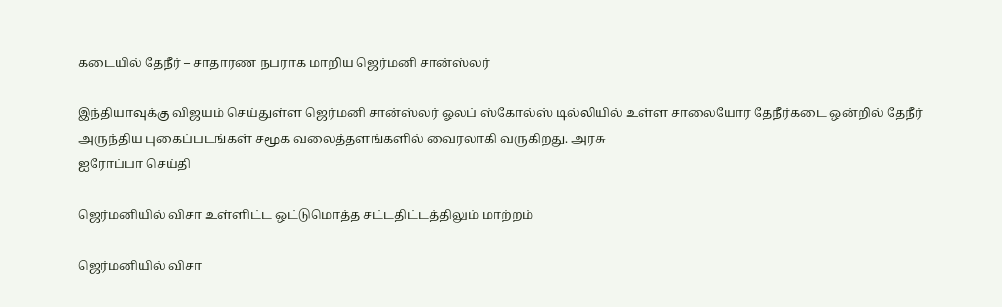கடையில் தேநீர் – சாதாரண நபராக மாறிய ஜெர்மனி சான்ஸ்லர்

இந்தியாவுக்கு விஜயம் செய்துள்ள ஜெர்மனி சான்ஸ்லர் ஓலப் ஸ்கோல்ஸ் டில்லியில் உள்ள சாலையோர தேநீர்கடை ஒன்றில் தேநீர் அருந்திய புகைப்படங்கள் சமூக வலைத்தளங்களில் வைரலாகி வருகிறது. அரசு
ஐரோப்பா செய்தி

ஜெர்மனியில் விசா உள்ளிட்ட ஒட்டுமொத்த சட்டதிட்டத்திலும் மாற்றம்

ஜெர்மனியில் விசா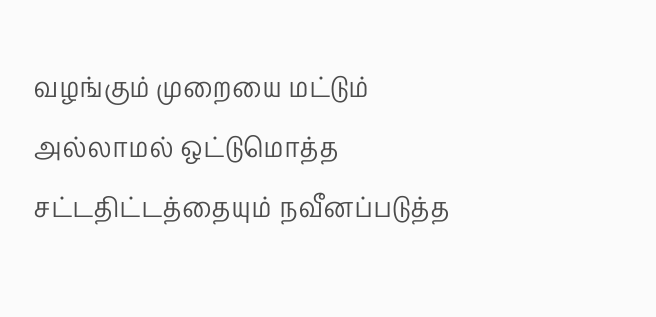வழங்கும் முறையை மட்டும் அல்லாமல் ஒட்டுமொத்த சட்டதிட்டத்தையும் நவீனப்படுத்த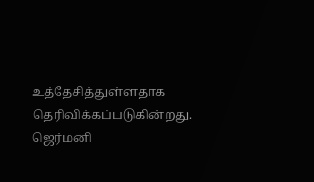உத்தேசித்துள்ளதாக தெரிவிக்கப்படுகின்றது. ஜெர்மனி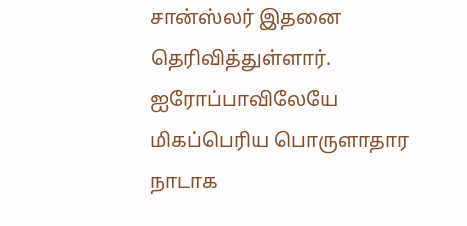சான்ஸ்லர் இதனை தெரிவித்துள்ளார். ஐரோப்பாவிலேயே மிகப்பெரிய பொருளாதார நாடாக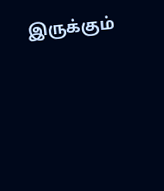இருக்கும்